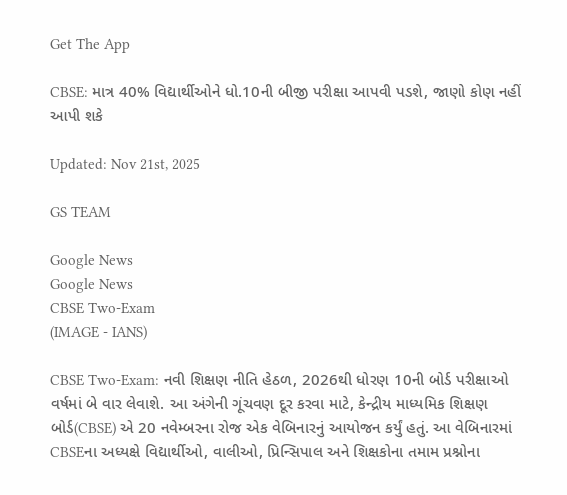Get The App

CBSE: માત્ર 40% વિદ્યાર્થીઓને ધો.10ની બીજી પરીક્ષા આપવી પડશે, જાણો કોણ નહીં આપી શકે

Updated: Nov 21st, 2025

GS TEAM

Google News
Google News
CBSE Two-Exam
(IMAGE - IANS)

CBSE Two-Exam: નવી શિક્ષણ નીતિ હેઠળ, 2026થી ધોરણ 10ની બોર્ડ પરીક્ષાઓ વર્ષમાં બે વાર લેવાશે. આ અંગેની ગૂંચવણ દૂર કરવા માટે, કેન્દ્રીય માધ્યમિક શિક્ષણ બોર્ડ(CBSE) એ 20 નવેમ્બરના રોજ એક વેબિનારનું આયોજન કર્યું હતું. આ વેબિનારમાં CBSEના અધ્યક્ષે વિદ્યાર્થીઓ, વાલીઓ, પ્રિન્સિપાલ અને શિક્ષકોના તમામ પ્રશ્નોના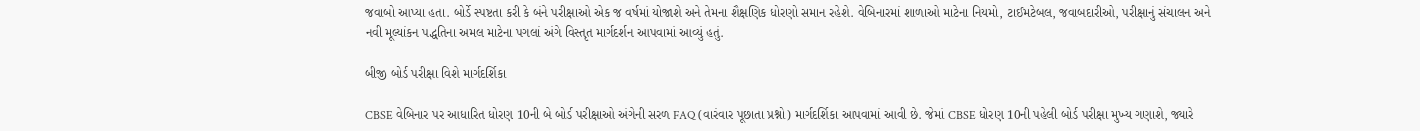જવાબો આપ્યા હતા. બોર્ડે સ્પષ્ટતા કરી કે બંને પરીક્ષાઓ એક જ વર્ષમાં યોજાશે અને તેમના શૈક્ષણિક ધોરણો સમાન રહેશે. વેબિનારમાં શાળાઓ માટેના નિયમો, ટાઈમટેબલ, જવાબદારીઓ, પરીક્ષાનું સંચાલન અને નવી મૂલ્યાંકન પદ્ધતિના અમલ માટેના પગલાં અંગે વિસ્તૃત માર્ગદર્શન આપવામાં આવ્યું હતું.

બીજી બોર્ડ પરીક્ષા વિશે માર્ગદર્શિકા

CBSE વેબિનાર પર આધારિત ધોરણ 10ની બે બોર્ડ પરીક્ષાઓ અંગેની સરળ FAQ (વારંવાર પૂછાતા પ્રશ્નો) માર્ગદર્શિકા આપવામાં આવી છે. જેમાં CBSE ધોરણ 10ની પહેલી બોર્ડ પરીક્ષા મુખ્ય ગણાશે, જ્યારે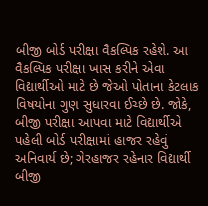બીજી બોર્ડ પરીક્ષા વૈકલ્પિક રહેશે. આ વૈકલ્પિક પરીક્ષા ખાસ કરીને એવા વિદ્યાર્થીઓ માટે છે જેઓ પોતાના કેટલાક વિષયોના ગુણ સુધારવા ઈચ્છે છે. જોકે, બીજી પરીક્ષા આપવા માટે વિદ્યાર્થીએ પહેલી બોર્ડ પરીક્ષામાં હાજર રહેવું અનિવાર્ય છે; ગેરહાજર રહેનાર વિદ્યાર્થી બીજી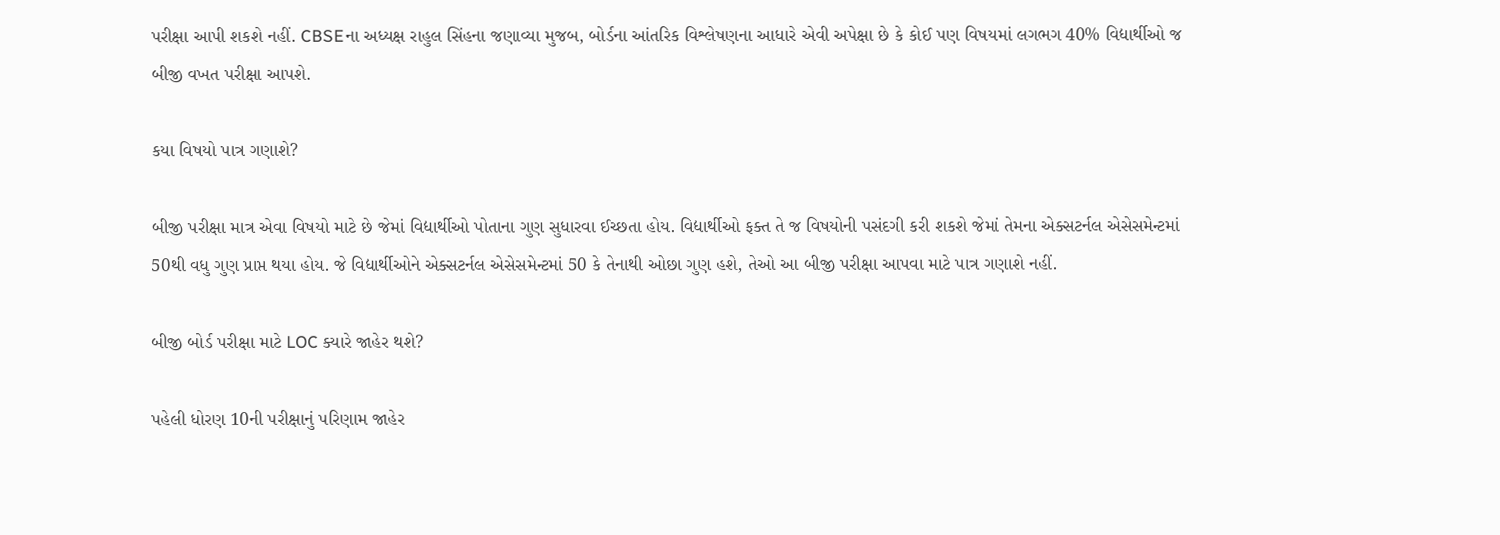પરીક્ષા આપી શકશે નહીં. CBSEના અધ્યક્ષ રાહુલ સિંહના જણાવ્યા મુજબ, બોર્ડના આંતરિક વિશ્લેષણના આધારે એવી અપેક્ષા છે કે કોઈ પણ વિષયમાં લગભગ 40% વિદ્યાર્થીઓ જ બીજી વખત પરીક્ષા આપશે.

કયા વિષયો પાત્ર ગણાશે?

બીજી પરીક્ષા માત્ર એવા વિષયો માટે છે જેમાં વિદ્યાર્થીઓ પોતાના ગુણ સુધારવા ઈચ્છતા હોય. વિદ્યાર્થીઓ ફક્ત તે જ વિષયોની પસંદગી કરી શકશે જેમાં તેમના એક્સટર્નલ એસેસમેન્ટમાં 50થી વધુ ગુણ પ્રાપ્ત થયા હોય. જે વિદ્યાર્થીઓને એક્સટર્નલ એસેસમેન્ટમાં 50 કે તેનાથી ઓછા ગુણ હશે, તેઓ આ બીજી પરીક્ષા આપવા માટે પાત્ર ગણાશે નહીં.

બીજી બોર્ડ પરીક્ષા માટે LOC ક્યારે જાહેર થશે?

પહેલી ધોરણ 10ની પરીક્ષાનું પરિણામ જાહેર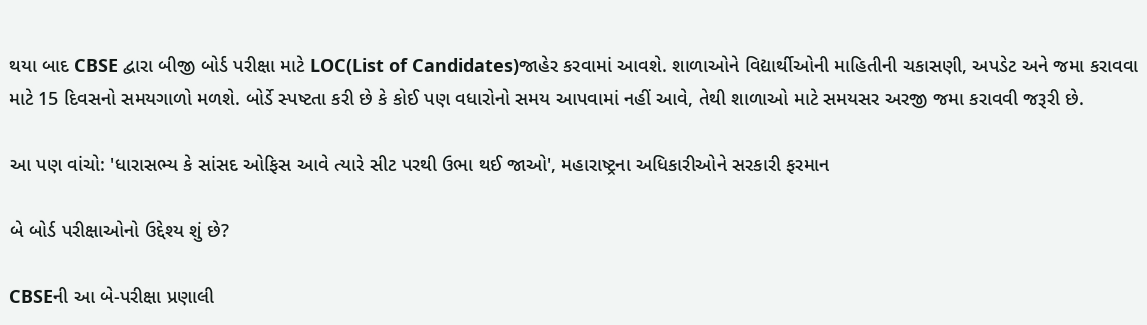થયા બાદ CBSE દ્વારા બીજી બોર્ડ પરીક્ષા માટે LOC(List of Candidates)જાહેર કરવામાં આવશે. શાળાઓને વિદ્યાર્થીઓની માહિતીની ચકાસણી, અપડેટ અને જમા કરાવવા માટે 15 દિવસનો સમયગાળો મળશે. બોર્ડે સ્પષ્ટતા કરી છે કે કોઈ પણ વધારોનો સમય આપવામાં નહીં આવે, તેથી શાળાઓ માટે સમયસર અરજી જમા કરાવવી જરૂરી છે.

આ પણ વાંચો: 'ધારાસભ્ય કે સાંસદ ઓફિસ આવે ત્યારે સીટ પરથી ઉભા થઈ જાઓ', મહારાષ્ટ્રના અધિકારીઓને સરકારી ફરમાન

બે બોર્ડ પરીક્ષાઓનો ઉદ્દેશ્ય શું છે?

CBSEની આ બે-પરીક્ષા પ્રણાલી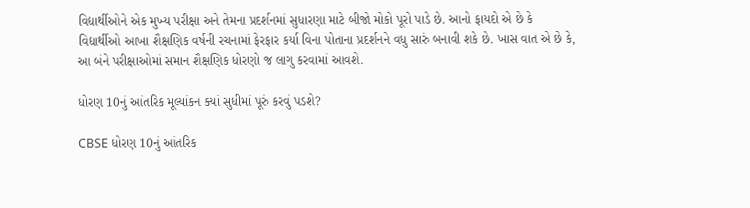વિદ્યાર્થીઓને એક મુખ્ય પરીક્ષા અને તેમના પ્રદર્શનમાં સુધારણા માટે બીજો મોકો પૂરો પાડે છે. આનો ફાયદો એ છે કે વિદ્યાર્થીઓ આખા શૈક્ષણિક વર્ષની રચનામાં ફેરફાર કર્યા વિના પોતાના પ્રદર્શનને વધુ સારું બનાવી શકે છે. ખાસ વાત એ છે કે, આ બંને પરીક્ષાઓમાં સમાન શૈક્ષણિક ધોરણો જ લાગુ કરવામાં આવશે.

ધોરણ 10નું આંતરિક મૂલ્યાંકન ક્યાં સુધીમાં પૂરું કરવું પડશે?

CBSE ધોરણ 10નું આંતરિક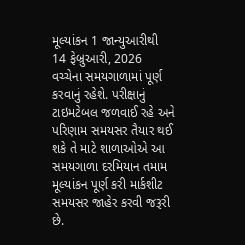મૂલ્યાંકન 1 જાન્યુઆરીથી 14 ફેબ્રુઆરી, 2026 વચ્ચેના સમયગાળામાં પૂર્ણ કરવાનું રહેશે. પરીક્ષાનું ટાઇમટેબલ જળવાઈ રહે અને પરિણામ સમયસર તૈયાર થઈ શકે તે માટે શાળાઓએ આ સમયગાળા દરમિયાન તમામ મૂલ્યાંકન પૂર્ણ કરી માર્કશીટ સમયસર જાહેર કરવી જરૂરી છે.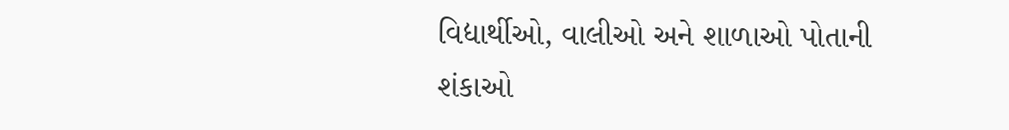વિદ્યાર્થીઓ, વાલીઓ અને શાળાઓ પોતાની શંકાઓ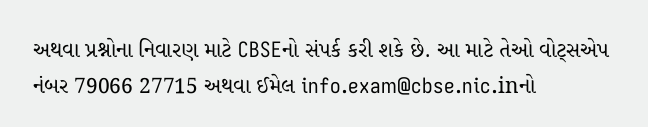અથવા પ્રશ્નોના નિવારણ માટે CBSEનો સંપર્ક કરી શકે છે. આ માટે તેઓ વોટ્સએપ નંબર 79066 27715 અથવા ઈમેલ info.exam@cbse.nic.inનો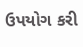ઉપયોગ કરી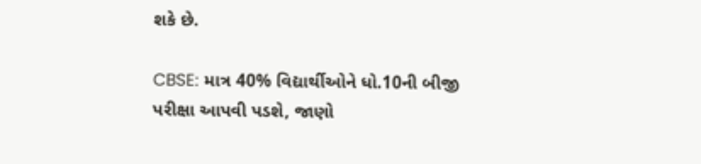શકે છે.

CBSE: માત્ર 40% વિદ્યાર્થીઓને ધો.10ની બીજી પરીક્ષા આપવી પડશે, જાણો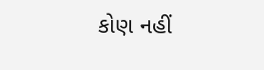કોણ નહીં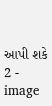આપી શકે 2 - image